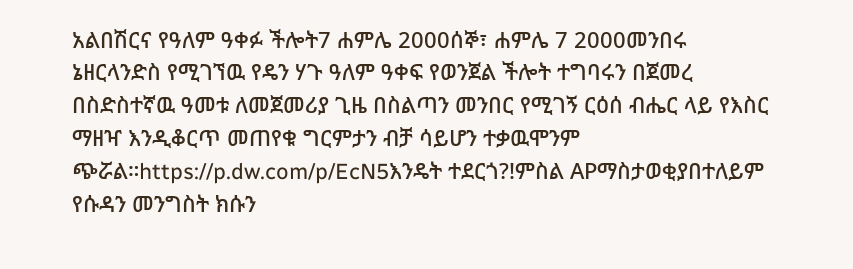አልበሽርና የዓለም ዓቀፉ ችሎት7 ሐምሌ 2000ሰኞ፣ ሐምሌ 7 2000መንበሩ ኔዘርላንድስ የሚገኘዉ የዴን ሃጉ ዓለም ዓቀፍ የወንጀል ችሎት ተግባሩን በጀመረ በስድስተኛዉ ዓመቱ ለመጀመሪያ ጊዜ በስልጣን መንበር የሚገኝ ርዕሰ ብሔር ላይ የእስር ማዘዣ እንዲቆርጥ መጠየቁ ግርምታን ብቻ ሳይሆን ተቃዉሞንም ጭሯል።https://p.dw.com/p/EcN5እንዴት ተደርጎ?!ምስል APማስታወቂያበተለይም የሱዳን መንግስት ክሱን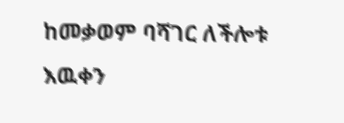ከመቃወም ባሻገር ለችሎቱ እዉቀን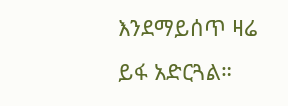እንደማይሰጥ ዛሬ ይፋ አድርጓል።